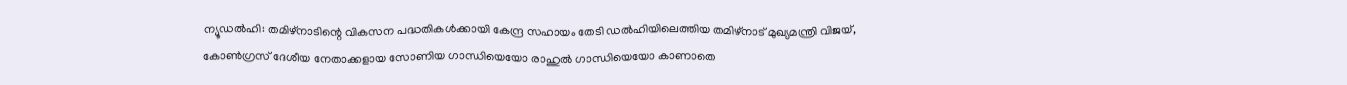ന്യൂഡൽഹി: തമിഴ്നാടിന്റെ വികസന പദ്ധതികൾക്കായി കേന്ദ്ര സഹായം തേടി ഡൽഹിയിലെത്തിയ തമിഴ്നാട് മുഖ്യമന്ത്രി വിജയ്, കോൺഗ്രസ് ദേശീയ നേതാക്കളായ സോണിയ ഗാന്ധിയെയോ രാഹുൽ ഗാന്ധിയെയോ കാണാതെ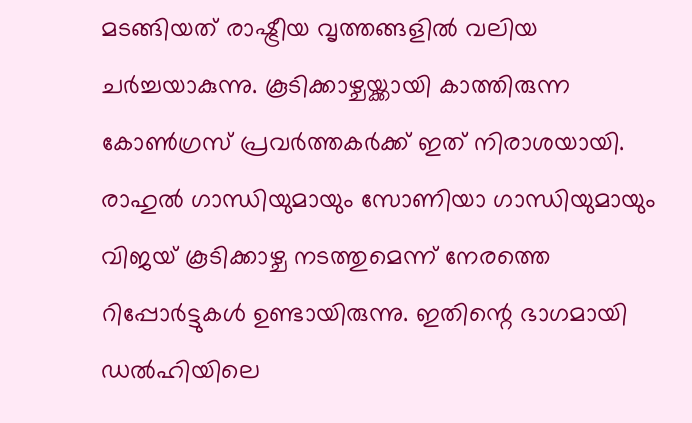മടങ്ങിയത് രാഷ്ട്രീയ വൃത്തങ്ങളിൽ വലിയ ചർച്ചയാകുന്നു. കൂടിക്കാഴ്ചയ്ക്കായി കാത്തിരുന്ന കോൺഗ്രസ് പ്രവർത്തകർക്ക് ഇത് നിരാശയായി. രാഹുൽ ഗാന്ധിയുമായും സോണിയാ ഗാന്ധിയുമായും വിജയ് കൂടിക്കാഴ്ച നടത്തുമെന്ന് നേരത്തെ റിപ്പോർട്ടുകൾ ഉണ്ടായിരുന്നു. ഇതിന്റെ ഭാഗമായി ഡൽഹിയിലെ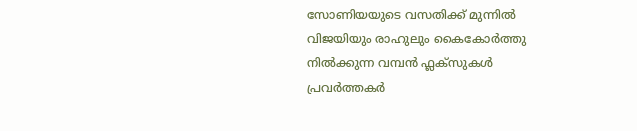സോണിയയുടെ വസതിക്ക് മുന്നിൽ വിജയിയും രാഹുലും കൈകോർത്തു നിൽക്കുന്ന വമ്പൻ ഫ്ലക്സുകൾ പ്രവർത്തകർ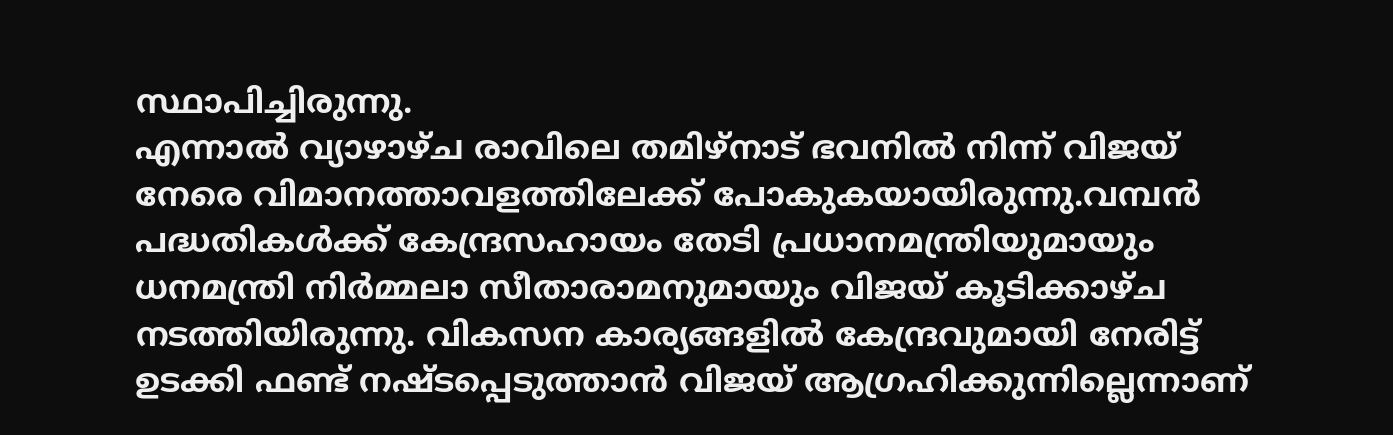സ്ഥാപിച്ചിരുന്നു.
എന്നാൽ വ്യാഴാഴ്ച രാവിലെ തമിഴ്നാട് ഭവനിൽ നിന്ന് വിജയ് നേരെ വിമാനത്താവളത്തിലേക്ക് പോകുകയായിരുന്നു.വമ്പൻ പദ്ധതികൾക്ക് കേന്ദ്രസഹായം തേടി പ്രധാനമന്ത്രിയുമായും ധനമന്ത്രി നിർമ്മലാ സീതാരാമനുമായും വിജയ് കൂടിക്കാഴ്ച നടത്തിയിരുന്നു. വികസന കാര്യങ്ങളിൽ കേന്ദ്രവുമായി നേരിട്ട് ഉടക്കി ഫണ്ട് നഷ്ടപ്പെടുത്താൻ വിജയ് ആഗ്രഹിക്കുന്നില്ലെന്നാണ്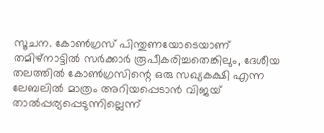സൂചന. കോൺഗ്രസ് പിന്തുണയോടെയാണ് തമിഴ്നാട്ടിൽ സർക്കാർ രൂപീകരിച്ചതെങ്കിലും, ദേശീയ തലത്തിൽ കോൺഗ്രസിന്റെ ഒരു സഖ്യകക്ഷി എന്ന ലേബലിൽ മാത്രം അറിയപ്പെടാൻ വിജയ് താൽപ്പര്യപ്പെടുന്നില്ലെന്ന്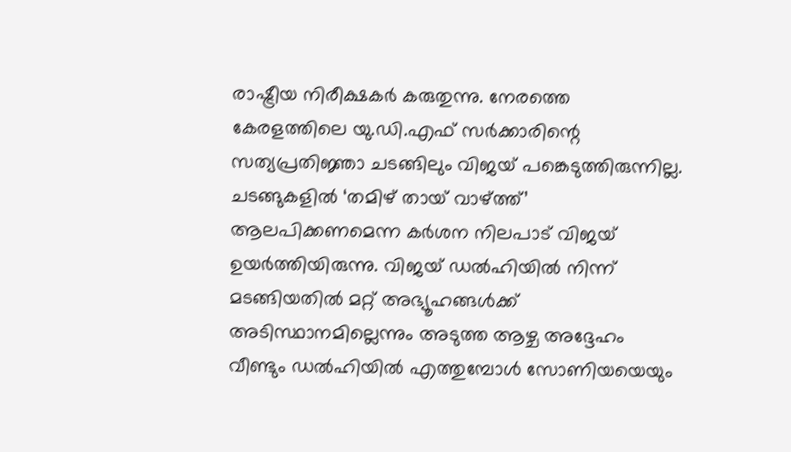രാഷ്ട്രീയ നിരീക്ഷകർ കരുതുന്നു. നേരത്തെ കേരളത്തിലെ യു.ഡി.എഫ് സർക്കാരിന്റെ സത്യപ്രതിജ്ഞാ ചടങ്ങിലും വിജയ് പങ്കെടുത്തിരുന്നില്ല. ചടങ്ങുകളിൽ ‘തമിഴ് തായ് വാഴ്ത്ത്’ ആലപിക്കണമെന്ന കർശന നിലപാട് വിജയ് ഉയർത്തിയിരുന്നു. വിജയ് ഡൽഹിയിൽ നിന്ന് മടങ്ങിയതിൽ മറ്റ് അഭ്യൂഹങ്ങൾക്ക് അടിസ്ഥാനമില്ലെന്നും അടുത്ത ആഴ്ച അദ്ദേഹം വീണ്ടും ഡൽഹിയിൽ എത്തുമ്പോൾ സോണിയയെയും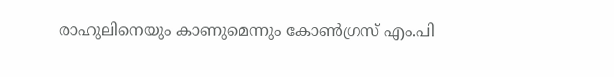രാഹുലിനെയും കാണുമെന്നും കോൺഗ്രസ് എം.പി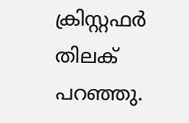ക്രിസ്റ്റഫർ തിലക് പറഞ്ഞു.